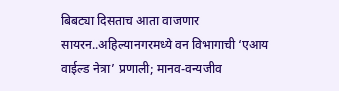बिबट्या दिसताच आता वाजणार सायरन..अहिल्यानगरमध्ये वन विभागाची ‘एआय वाईल्ड नेत्रा’ प्रणाली; मानव-वन्यजीव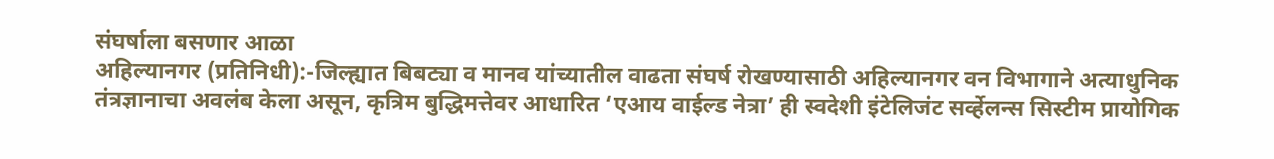संघर्षाला बसणार आळा
अहिल्यानगर (प्रतिनिधी):-जिल्ह्यात बिबट्या व मानव यांच्यातील वाढता संघर्ष रोखण्यासाठी अहिल्यानगर वन विभागाने अत्याधुनिक तंत्रज्ञानाचा अवलंब केला असून, कृत्रिम बुद्धिमत्तेवर आधारित ‘एआय वाईल्ड नेत्रा’ ही स्वदेशी इंटेलिजंट सर्व्हेलन्स सिस्टीम प्रायोगिक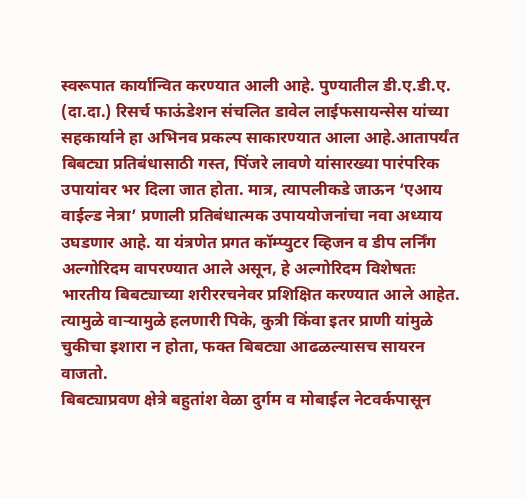स्वरूपात कार्यान्वित करण्यात आली आहे. पुण्यातील डी.ए.डी.ए. (दा.दा.) रिसर्च फाऊंडेशन संचलित डावेल लाईफसायन्सेस यांच्या सहकार्याने हा अभिनव प्रकल्प साकारण्यात आला आहे.आतापर्यंत बिबट्या प्रतिबंधासाठी गस्त, पिंजरे लावणे यांसारख्या पारंपरिक उपायांवर भर दिला जात होता. मात्र, त्यापलीकडे जाऊन ‘एआय वाईल्ड नेत्रा’ प्रणाली प्रतिबंधात्मक उपाययोजनांचा नवा अध्याय उघडणार आहे. या यंत्रणेत प्रगत कॉम्प्युटर व्हिजन व डीप लर्निंग अल्गोरिदम वापरण्यात आले असून, हे अल्गोरिदम विशेषतः भारतीय बिबट्याच्या शरीररचनेवर प्रशिक्षित करण्यात आले आहेत. त्यामुळे वाऱ्यामुळे हलणारी पिके, कुत्री किंवा इतर प्राणी यांमुळे चुकीचा इशारा न होता, फक्त बिबट्या आढळल्यासच सायरन वाजतो.
बिबट्याप्रवण क्षेत्रे बहुतांश वेळा दुर्गम व मोबाईल नेटवर्कपासून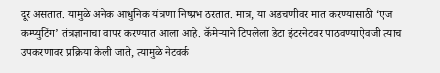दूर असतात. यामुळे अनेक आधुनिक यंत्रणा निष्प्रभ ठरतात. मात्र, या अडचणीवर मात करण्यासाठी ‘एज कम्प्युटिंग’ तंत्रज्ञानाचा वापर करण्यात आला आहे. कॅमेऱ्याने टिपलेला डेटा इंटरनेटवर पाठवण्याऐवजी त्याच उपकरणावर प्रक्रिया केली जाते, त्यामुळे नेटवर्क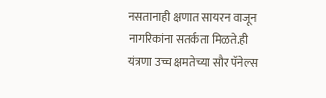नसतानाही क्षणात सायरन वाजून नागरिकांना सतर्कता मिळते.ही यंत्रणा उच्च क्षमतेच्या सौर पॅनेल्स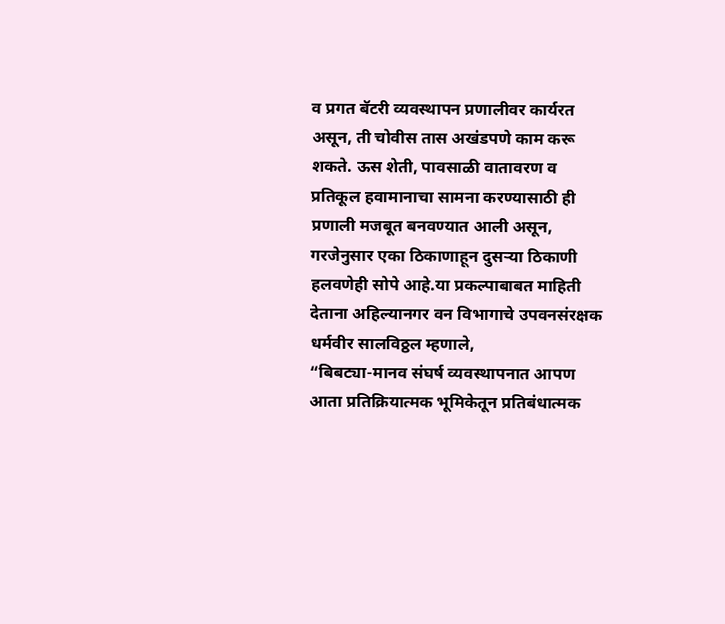व प्रगत बॅटरी व्यवस्थापन प्रणालीवर कार्यरत असून, ती चोवीस तास अखंडपणे काम करू शकते. ऊस शेती, पावसाळी वातावरण व प्रतिकूल हवामानाचा सामना करण्यासाठी ही प्रणाली मजबूत बनवण्यात आली असून, गरजेनुसार एका ठिकाणाहून दुसऱ्या ठिकाणी हलवणेही सोपे आहे.या प्रकल्पाबाबत माहिती देताना अहिल्यानगर वन विभागाचे उपवनसंरक्षक धर्मवीर सालविठ्ठल म्हणाले,
“बिबट्या-मानव संघर्ष व्यवस्थापनात आपण आता प्रतिक्रियात्मक भूमिकेतून प्रतिबंधात्मक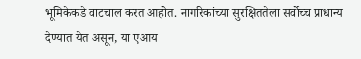भूमिकेकडे वाटचाल करत आहोत. नागरिकांच्या सुरक्षिततेला सर्वोच्च प्राधान्य देण्यात येत असून, या एआय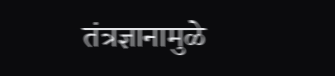तंत्रज्ञानामुळे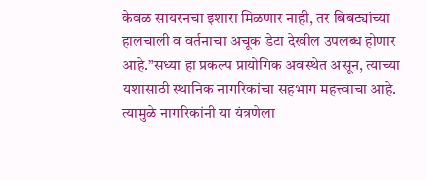केवळ सायरनचा इशारा मिळणार नाही, तर बिबट्यांच्या हालचाली व वर्तनाचा अचूक डेटा देखील उपलब्ध होणार आहे.”सध्या हा प्रकल्प प्रायोगिक अवस्थेत असून, त्याच्या यशासाठी स्थानिक नागरिकांचा सहभाग महत्त्वाचा आहे. त्यामुळे नागरिकांनी या यंत्रणेला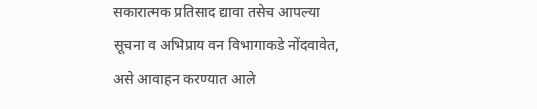सकारात्मक प्रतिसाद द्यावा तसेच आपल्या सूचना व अभिप्राय वन विभागाकडे नोंदवावेत, असे आवाहन करण्यात आले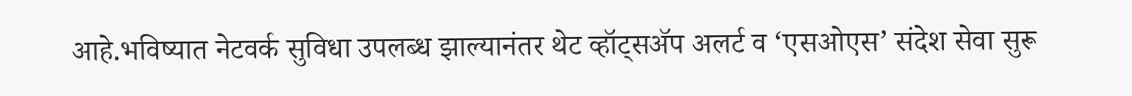आहे.भविष्यात नेटवर्क सुविधा उपलब्ध झाल्यानंतर थेट व्हॉट्सॲप अलर्ट व ‘एसओएस’ संदेश सेवा सुरू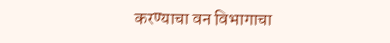करण्याचा वन विभागाचा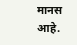मानस आहे.